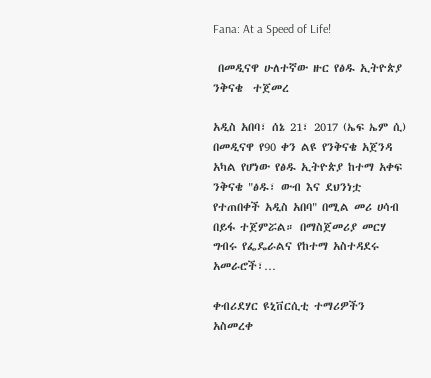Fana: At a Speed of Life!

 በመዲናዋ ሁለተኛው ዙር የፅዱ ኢትዮጵያ ንቅናቄ  ተጀመረ

አዲስ አበባ፣ ሰኔ 21፣ 2017 (ኤፍ ኤም ሲ) በመዲናዋ የ90 ቀን ልዩ የንቅናቄ አጀንዳ አካል የሆነው የፅዱ ኢትዮጵያ ከተማ አቀፍ ንቅናቄ "ፅዱ፣ ውብ እና ደህንነቷ የተጠበቀች አዲስ አበባ" በሚል መሪ ሀሳብ በይፋ ተጀምሯል። በማስጀመሪያ መርሃ ግብሩ የፌዴራልና የከተማ አስተዳደሩ አመራሮች፣…

ቀብሪደሃር ዩኒቨርሲቲ ተማሪዎችን አስመረቀ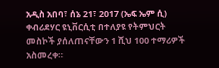አዲስ አበባ፣ ሰኔ 21፣ 2017 (ኤፍ ኤም ሲ) ቀብሪደሃር ዩኒቨርሲቲ በተለያዩ የትምህርት መስኮች ያሰለጠናቸውን 1 ሺህ 100 ተማሪዎች አስመረቀ።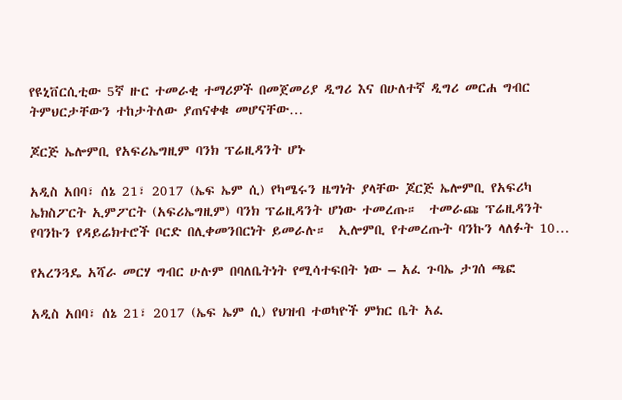የዩኒቨርሲቲው 5ኛ ዙር ተመራቂ ተማሪዎች በመጀመሪያ ዲግሪ እና በሁለተኛ ዲግሪ መርሐ ግብር ትምህርታቸውን ተከታትለው ያጠናቀቁ መሆናቸው…

ጆርጅ ኤሎምቢ የአፍሪኤግዚም ባንክ ፕሬዚዳንት ሆኑ

አዲስ አበባ፣ ሰኔ 21፣ 2017 (ኤፍ ኤም ሲ) የካሜሩን ዜግነት ያላቸው ጆርጅ ኤሎምቢ የአፍሪካ ኤክስፖርት ኢምፖርት (አፍሪኤግዚም) ባንክ ፕሬዚዳንት ሆነው ተመረጡ።  ተመራጩ ፕሬዚዳንት የባንኩን የዳይሬክተሮች ቦርድ በሊቀመንበርነት ይመራሉ።  ኢሎምቢ የተመረጡት ባንኩን ላለፉት 10…

የአረንጓዴ አሻራ መርሃ ግብር ሁሉም በባለቤትነት የሚሳተፍበት ነው – አፈ ጉባኤ ታገሰ ጫፎ

አዲስ አበባ፣ ሰኔ 21፣ 2017 (ኤፍ ኤም ሲ) የህዝብ ተወካዮች ምክር ቤት አፈ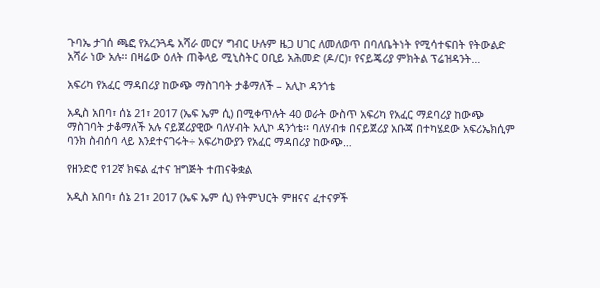ጉባኤ ታገሰ ጫፎ የአረንጓዴ አሻራ መርሃ ግብር ሁሉም ዜጋ ሀገር ለመለወጥ በባለቤትነት የሚሳተፍበት የትውልድ አሻራ ነው አሉ፡፡ በዛሬው ዕለት ጠቅላይ ሚኒስትር ዐቢይ አሕመድ (ዶ/ር)፣ የናይጄሪያ ምክትል ፕሬዝዳንት…

አፍሪካ የአፈር ማዳበሪያ ከውጭ ማስገባት ታቆማለች – አሊኮ ዳንጎቴ

አዲስ አበባ፣ ሰኔ 21፣ 2017 (ኤፍ ኤም ሲ) በሚቀጥሉት 40 ወራት ውስጥ አፍሪካ የአፈር ማደባሪያ ከውጭ ማስገባት ታቆማለች አሉ ናይጀሪያዊው ባለሃብት አሊኮ ዳንጎቴ፡፡ ባለሃብቱ በናይጀሪያ አቡጃ በተካሄደው አፍሪኤክሲም ባንክ ስብሰባ ላይ እንደተናገሩት÷ አፍሪካውያን የአፈር ማዳበሪያ ከውጭ…

የዘንድሮ የ12ኛ ክፍል ፈተና ዝግጅት ተጠናቅቋል

አዲስ አበባ፣ ሰኔ 21፣ 2017 (ኤፍ ኤም ሲ) የትምህርት ምዘናና ፈተናዎች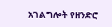አገልግሎት የዘንድሮ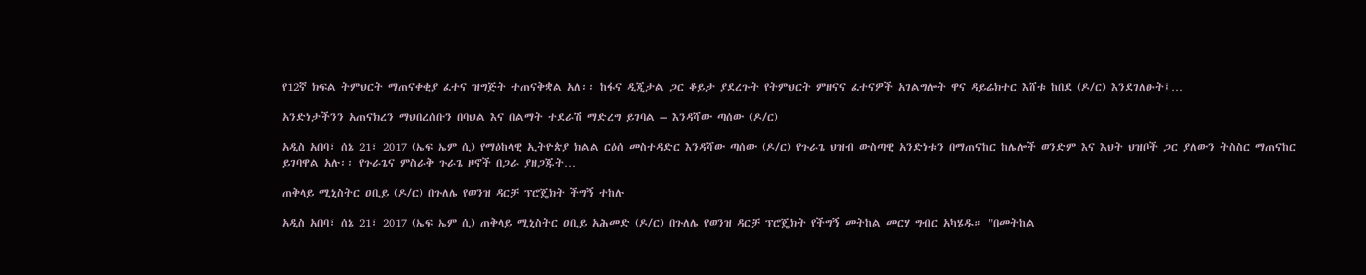የ12ኛ ክፍል ትምህርት ማጠናቀቂያ ፈተና ዝግጅት ተጠናቅቋል አለ፡፡ ከፋና ዲጂታል ጋር ቆይታ ያደረጉት የትምህርት ምዘናና ፈተናዎች አገልግሎት ዋና ዳይሬክተር እሸቱ ከበደ (ዶ/ር) እንደገለፁት፤…

አንድነታችንን አጠናክረን ማህበረሰቡን በባህል እና በልማት ተደራሽ ማድረግ ይገባል – እንዳሻው ጣሰው (ዶ/ር)

አዲስ አበባ፣ ሰኔ 21፣ 2017 (ኤፍ ኤም ሲ) የማዕከላዊ ኢትዮጵያ ክልል ርዕሰ መስተዳድር እንዳሻው ጣሰው (ዶ/ር) የጉራጌ ህዝብ ውስጣዊ አንድነቱን በማጠናከር ከሌሎች ወንድም እና እህት ህዝቦች ጋር ያለውን ትስስር ማጠናከር ይገባዋል አሉ፡፡ የጉራጌና ምስራቅ ጉራጌ ዞኖች በጋራ ያዘጋጁት…

ጠቅላይ ሚኒስትር ዐቢይ (ዶ/ር) በጉለሌ የወንዝ ዳርቻ ፕሮጄክት ችግኝ ተከሉ

አዲስ አበባ፣ ሰኔ 21፣ 2017 (ኤፍ ኤም ሲ) ጠቅላይ ሚኒስትር ዐቢይ አሕመድ (ዶ/ር) በጉለሌ የወንዝ ዳርቻ ፕሮጄክት የችግኝ መትከል መርሃ ግብር አካሄዱ። "በመትከል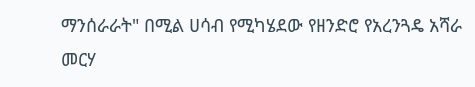ማንሰራራት" በሚል ሀሳብ የሚካሄደው የዘንድሮ የአረንጓዴ አሻራ መርሃ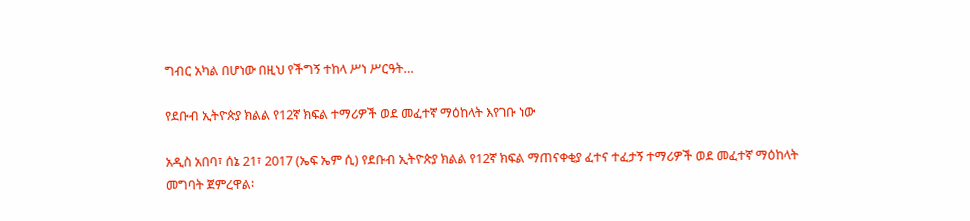ግብር አካል በሆነው በዚህ የችግኝ ተከላ ሥነ ሥርዓት…

የደቡብ ኢትዮጵያ ክልል የ12ኛ ክፍል ተማሪዎች ወደ መፈተኛ ማዕከላት እየገቡ ነው

አዲስ አበባ፣ ሰኔ 21፣ 2017 (ኤፍ ኤም ሲ) የደቡብ ኢትዮጵያ ክልል የ12ኛ ክፍል ማጠናቀቂያ ፈተና ተፈታኝ ተማሪዎች ወደ መፈተኛ ማዕከላት መግባት ጀምረዋል፡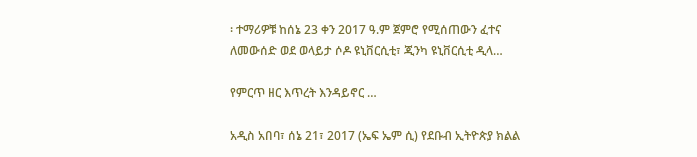፡ ተማሪዎቹ ከሰኔ 23 ቀን 2017 ዓ.ም ጀምሮ የሚሰጠውን ፈተና ለመውሰድ ወደ ወላይታ ሶዶ ዩኒቨርሲቲ፣ ጂንካ ዩኒቨርሲቲ ዲላ…

የምርጥ ዘር እጥረት እንዳይኖር …

አዲስ አበባ፣ ሰኔ 21፣ 2017 (ኤፍ ኤም ሲ) የደቡብ ኢትዮጵያ ክልል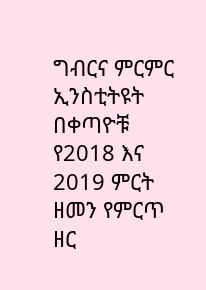ግብርና ምርምር ኢንስቲትዩት በቀጣዮቹ የ2018 እና 2019 ምርት ዘመን የምርጥ ዘር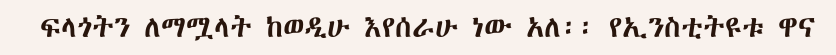ፍላጎትን ለማሟላት ከወዲሁ እየሰራሁ ነው አለ፡፡ የኢንስቲትዩቱ ዋና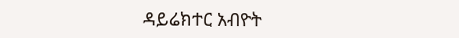ዳይሬክተር አብዮት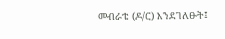መብራቴ (ዶ/ር) እንደገለፁት፤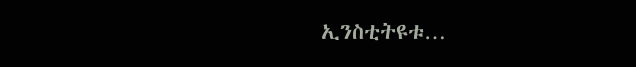ኢንስቲትዩቱ…